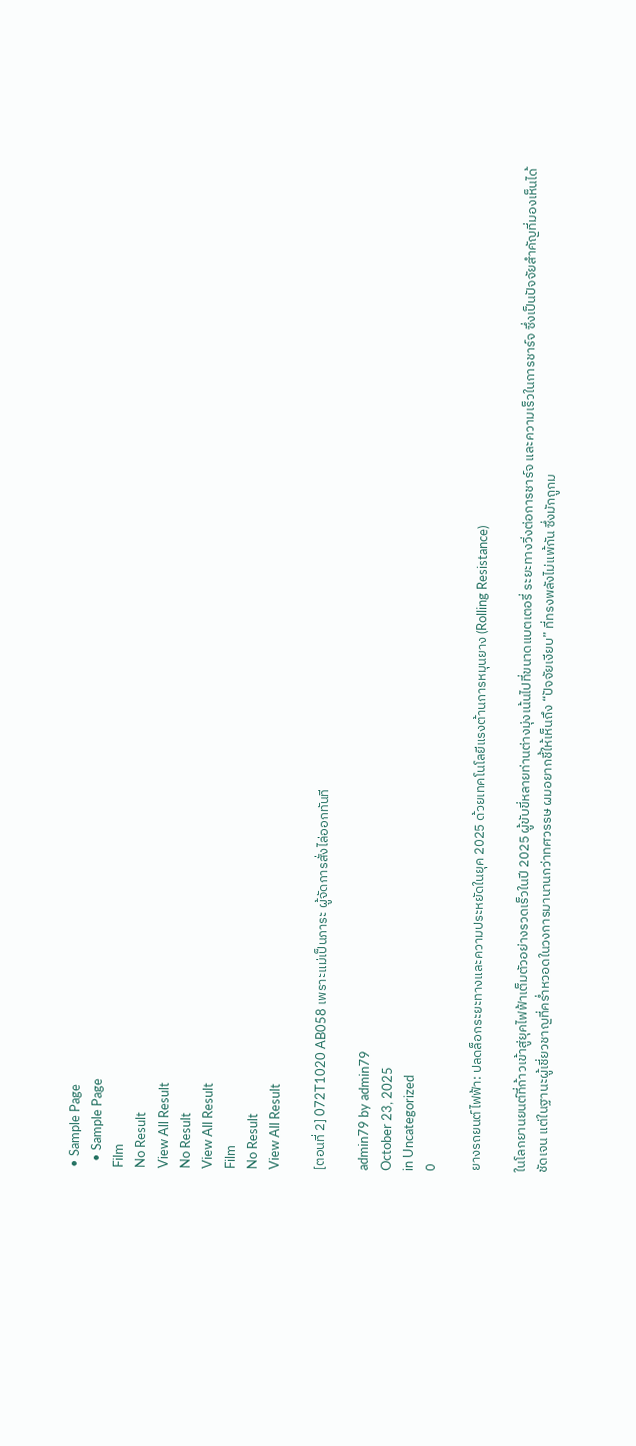• Sample Page
  • Sample Page
Film
No Result
View All Result
No Result
View All Result
Film
No Result
View All Result

[ตอนที่ 2] 072T1020 AB058 เพราะแม่เป็นภาระ ผู้จัดการสั่งไล่ออกทันที

admin79 by admin79
October 23, 2025
in Uncategorized
0

ยางรถยนต์ไฟฟ้า: ปลดล็อกระยะทางและความประหยัดในยุค 2025 ด้วยเทคโนโลยีแรงต้านการหมุนยาง (Rolling Resistance)

ในโลกยานยนต์ที่ก้าวเข้าสู่ยุคไฟฟ้าเต็มตัวอย่างรวดเร็วในปี 2025 ผู้ขับขี่หลายท่านต่างมุ่งเน้นไปที่ขนาดแบตเตอรี่ ระยะทางวิ่งต่อการชาร์จ และความเร็วในการชาร์จ ซึ่งเป็นปัจจัยสำคัญที่มองเห็นได้ชัดเจน แต่ในฐานะผู้เชี่ยวชาญที่คร่ำหวอดในวงการมานานกว่าทศวรรษ ผมอยากชี้ให้เห็นถึง “ปัจจัยเงียบ” ที่ทรงพลังไม่แพ้กัน ซึ่งมักถูกม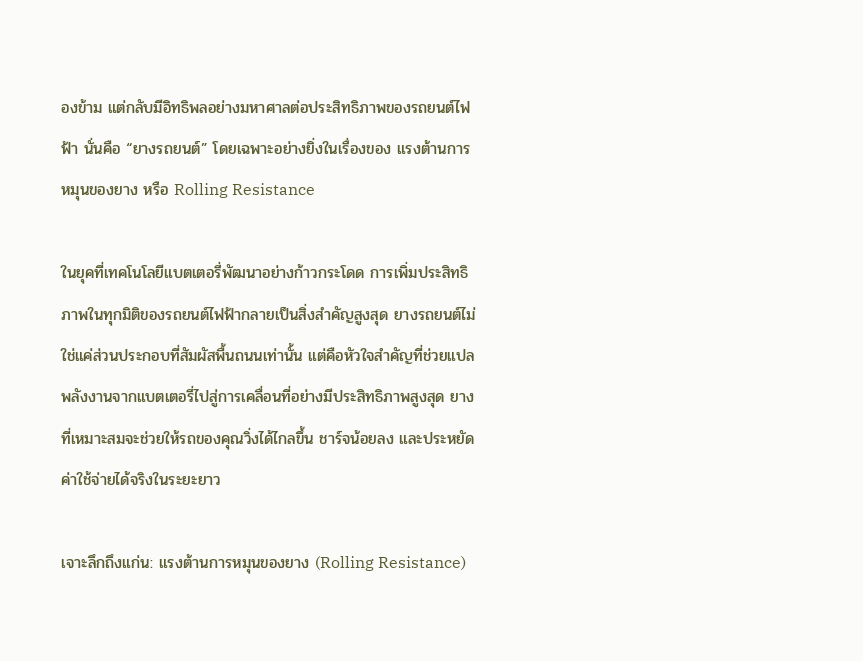องข้าม แต่กลับมีอิทธิพลอย่างมหาศาลต่อประสิทธิภาพของรถยนต์ไฟฟ้า นั่นคือ “ยางรถยนต์” โดยเฉพาะอย่างยิ่งในเรื่องของ แรงต้านการหมุนของยาง หรือ Rolling Resistance

ในยุคที่เทคโนโลยีแบตเตอรี่พัฒนาอย่างก้าวกระโดด การเพิ่มประสิทธิภาพในทุกมิติของรถยนต์ไฟฟ้ากลายเป็นสิ่งสำคัญสูงสุด ยางรถยนต์ไม่ใช่แค่ส่วนประกอบที่สัมผัสพื้นถนนเท่านั้น แต่คือหัวใจสำคัญที่ช่วยแปลพลังงานจากแบตเตอรี่ไปสู่การเคลื่อนที่อย่างมีประสิทธิภาพสูงสุด ยางที่เหมาะสมจะช่วยให้รถของคุณวิ่งได้ไกลขึ้น ชาร์จน้อยลง และประหยัดค่าใช้จ่ายได้จริงในระยะยาว

เจาะลึกถึงแก่น: แรงต้านการหมุนของยาง (Rolling Resistance)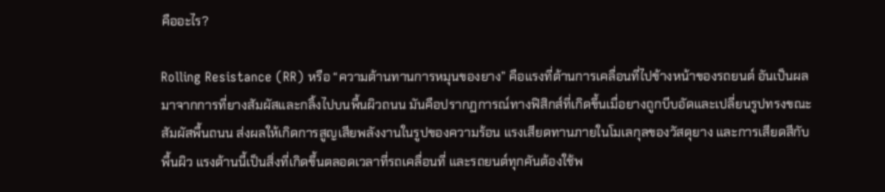คืออะไร?

Rolling Resistance (RR) หรือ “ความต้านทานการหมุนของยาง” คือแรงที่ต้านการเคลื่อนที่ไปข้างหน้าของรถยนต์ อันเป็นผลมาจากการที่ยางสัมผัสและกลิ้งไปบนพื้นผิวถนน มันคือปรากฏการณ์ทางฟิสิกส์ที่เกิดขึ้นเมื่อยางถูกบีบอัดและเปลี่ยนรูปทรงขณะสัมผัสพื้นถนน ส่งผลให้เกิดการสูญเสียพลังงานในรูปของความร้อน แรงเสียดทานภายในโมเลกุลของวัสดุยาง และการเสียดสีกับพื้นผิว แรงต้านนี้เป็นสิ่งที่เกิดขึ้นตลอดเวลาที่รถเคลื่อนที่ และรถยนต์ทุกคันต้องใช้พ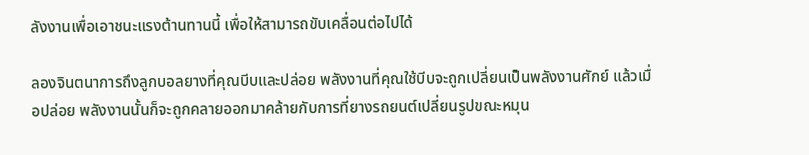ลังงานเพื่อเอาชนะแรงต้านทานนี้ เพื่อให้สามารถขับเคลื่อนต่อไปได้

ลองจินตนาการถึงลูกบอลยางที่คุณบีบและปล่อย พลังงานที่คุณใช้บีบจะถูกเปลี่ยนเป็นพลังงานศักย์ แล้วเมื่อปล่อย พลังงานนั้นก็จะถูกคลายออกมาคล้ายกับการที่ยางรถยนต์เปลี่ยนรูปขณะหมุน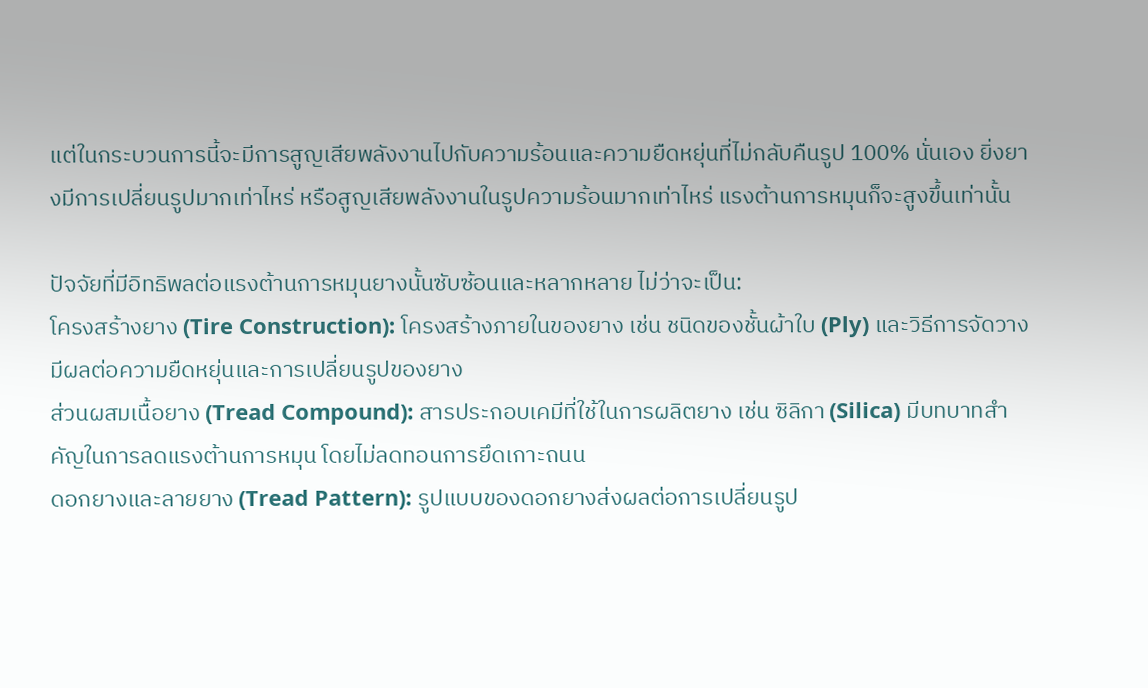แต่ในกระบวนการนี้จะมีการสูญเสียพลังงานไปกับความร้อนและความยืดหยุ่นที่ไม่กลับคืนรูป 100% นั่นเอง ยิ่งยางมีการเปลี่ยนรูปมากเท่าไหร่ หรือสูญเสียพลังงานในรูปความร้อนมากเท่าไหร่ แรงต้านการหมุนก็จะสูงขึ้นเท่านั้น

ปัจจัยที่มีอิทธิพลต่อแรงต้านการหมุนยางนั้นซับซ้อนและหลากหลาย ไม่ว่าจะเป็น:
โครงสร้างยาง (Tire Construction): โครงสร้างภายในของยาง เช่น ชนิดของชั้นผ้าใบ (Ply) และวิธีการจัดวาง มีผลต่อความยืดหยุ่นและการเปลี่ยนรูปของยาง
ส่วนผสมเนื้อยาง (Tread Compound): สารประกอบเคมีที่ใช้ในการผลิตยาง เช่น ซิลิกา (Silica) มีบทบาทสำคัญในการลดแรงต้านการหมุน โดยไม่ลดทอนการยึดเกาะถนน
ดอกยางและลายยาง (Tread Pattern): รูปแบบของดอกยางส่งผลต่อการเปลี่ยนรูป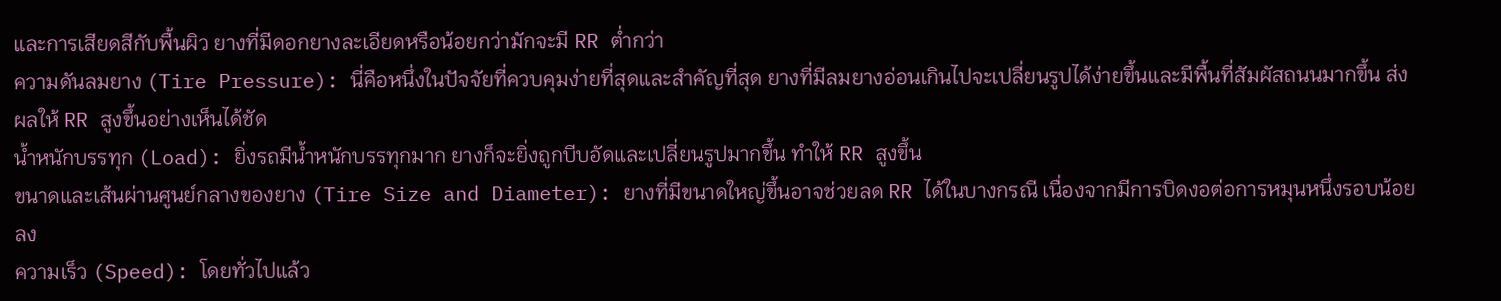และการเสียดสีกับพื้นผิว ยางที่มีดอกยางละเอียดหรือน้อยกว่ามักจะมี RR ต่ำกว่า
ความดันลมยาง (Tire Pressure): นี่คือหนึ่งในปัจจัยที่ควบคุมง่ายที่สุดและสำคัญที่สุด ยางที่มีลมยางอ่อนเกินไปจะเปลี่ยนรูปได้ง่ายขึ้นและมีพื้นที่สัมผัสถนนมากขึ้น ส่งผลให้ RR สูงขึ้นอย่างเห็นได้ชัด
น้ำหนักบรรทุก (Load): ยิ่งรถมีน้ำหนักบรรทุกมาก ยางก็จะยิ่งถูกบีบอัดและเปลี่ยนรูปมากขึ้น ทำให้ RR สูงขึ้น
ขนาดและเส้นผ่านศูนย์กลางของยาง (Tire Size and Diameter): ยางที่มีขนาดใหญ่ขึ้นอาจช่วยลด RR ได้ในบางกรณี เนื่องจากมีการบิดงอต่อการหมุนหนึ่งรอบน้อยลง
ความเร็ว (Speed): โดยทั่วไปแล้ว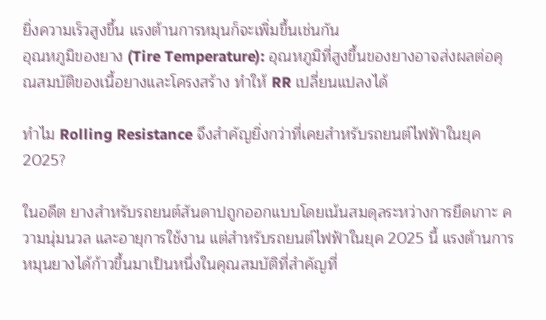ยิ่งความเร็วสูงขึ้น แรงต้านการหมุนก็จะเพิ่มขึ้นเช่นกัน
อุณหภูมิของยาง (Tire Temperature): อุณหภูมิที่สูงขึ้นของยางอาจส่งผลต่อคุณสมบัติของเนื้อยางและโครงสร้าง ทำให้ RR เปลี่ยนแปลงได้

ทำไม Rolling Resistance จึงสำคัญยิ่งกว่าที่เคยสำหรับรถยนต์ไฟฟ้าในยุค 2025?

ในอดีต ยางสำหรับรถยนต์สันดาปถูกออกแบบโดยเน้นสมดุลระหว่างการยึดเกาะ ความนุ่มนวล และอายุการใช้งาน แต่สำหรับรถยนต์ไฟฟ้าในยุค 2025 นี้ แรงต้านการหมุนยางได้ก้าวขึ้นมาเป็นหนึ่งในคุณสมบัติที่สำคัญที่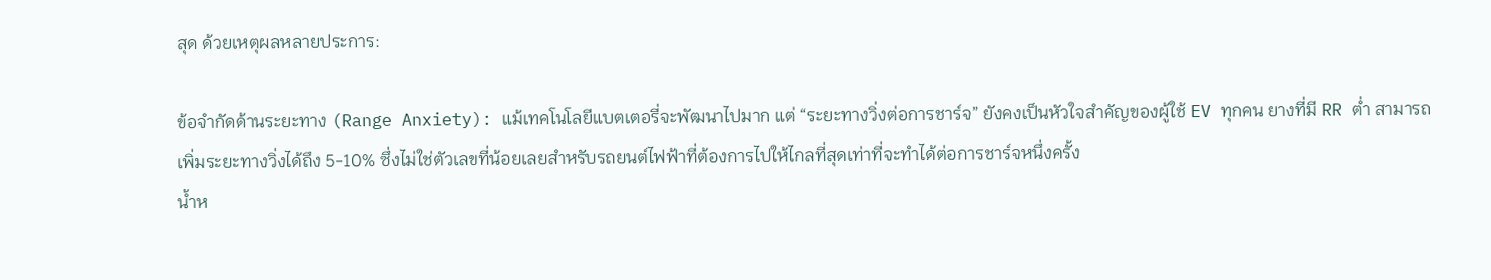สุด ด้วยเหตุผลหลายประการ:

ข้อจำกัดด้านระยะทาง (Range Anxiety): แม้เทคโนโลยีแบตเตอรี่จะพัฒนาไปมาก แต่ “ระยะทางวิ่งต่อการชาร์จ” ยังคงเป็นหัวใจสำคัญของผู้ใช้ EV ทุกคน ยางที่มี RR ต่ำ สามารถเพิ่มระยะทางวิ่งได้ถึง 5-10% ซึ่งไม่ใช่ตัวเลขที่น้อยเลยสำหรับรถยนต์ไฟฟ้าที่ต้องการไปให้ไกลที่สุดเท่าที่จะทำได้ต่อการชาร์จหนึ่งครั้ง
น้ำห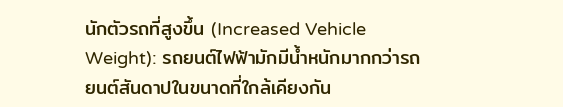นักตัวรถที่สูงขึ้น (Increased Vehicle Weight): รถยนต์ไฟฟ้ามักมีน้ำหนักมากกว่ารถยนต์สันดาปในขนาดที่ใกล้เคียงกัน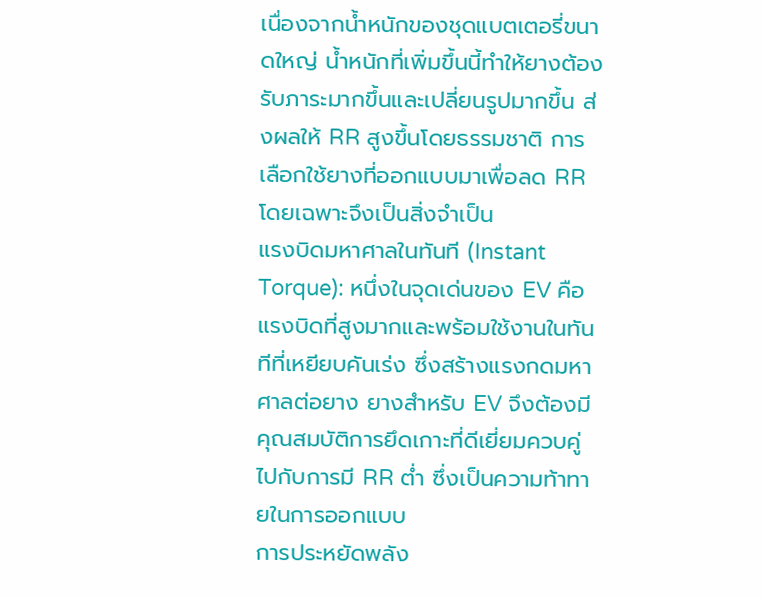เนื่องจากน้ำหนักของชุดแบตเตอรี่ขนาดใหญ่ น้ำหนักที่เพิ่มขึ้นนี้ทำให้ยางต้องรับภาระมากขึ้นและเปลี่ยนรูปมากขึ้น ส่งผลให้ RR สูงขึ้นโดยธรรมชาติ การเลือกใช้ยางที่ออกแบบมาเพื่อลด RR โดยเฉพาะจึงเป็นสิ่งจำเป็น
แรงบิดมหาศาลในทันที (Instant Torque): หนึ่งในจุดเด่นของ EV คือแรงบิดที่สูงมากและพร้อมใช้งานในทันทีที่เหยียบคันเร่ง ซึ่งสร้างแรงกดมหาศาลต่อยาง ยางสำหรับ EV จึงต้องมีคุณสมบัติการยึดเกาะที่ดีเยี่ยมควบคู่ไปกับการมี RR ต่ำ ซึ่งเป็นความท้าทายในการออกแบบ
การประหยัดพลัง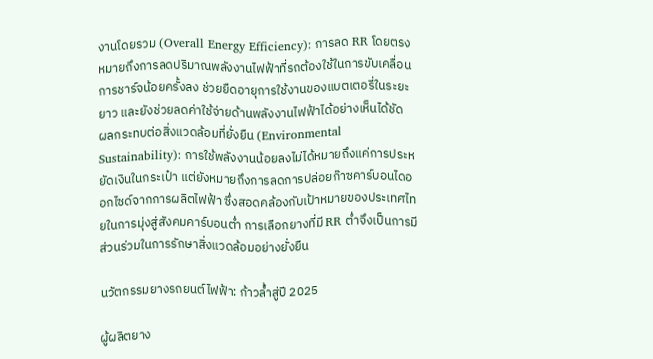งานโดยรวม (Overall Energy Efficiency): การลด RR โดยตรงหมายถึงการลดปริมาณพลังงานไฟฟ้าที่รถต้องใช้ในการขับเคลื่อน การชาร์จน้อยครั้งลง ช่วยยืดอายุการใช้งานของแบตเตอรี่ในระยะยาว และยังช่วยลดค่าใช้จ่ายด้านพลังงานไฟฟ้าได้อย่างเห็นได้ชัด
ผลกระทบต่อสิ่งแวดล้อมที่ยั่งยืน (Environmental Sustainability): การใช้พลังงานน้อยลงไม่ได้หมายถึงแค่การประหยัดเงินในกระเป๋า แต่ยังหมายถึงการลดการปล่อยก๊าซคาร์บอนไดออกไซด์จากการผลิตไฟฟ้า ซึ่งสอดคล้องกับเป้าหมายของประเทศไทยในการมุ่งสู่สังคมคาร์บอนต่ำ การเลือกยางที่มี RR ต่ำจึงเป็นการมีส่วนร่วมในการรักษาสิ่งแวดล้อมอย่างยั่งยืน

นวัตกรรมยางรถยนต์ไฟฟ้า: ก้าวล้ำสู่ปี 2025

ผู้ผลิตยาง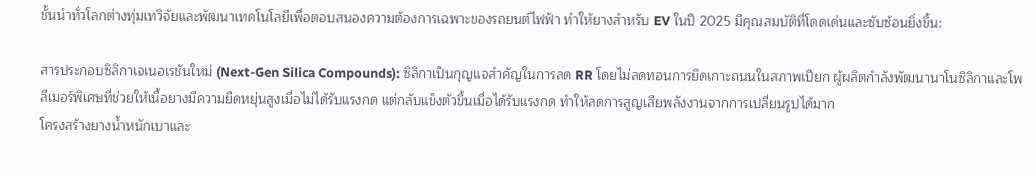ชั้นนำทั่วโลกต่างทุ่มเทวิจัยและพัฒนาเทคโนโลยีเพื่อตอบสนองความต้องการเฉพาะของรถยนต์ไฟฟ้า ทำให้ยางสำหรับ EV ในปี 2025 มีคุณสมบัติที่โดดเด่นและซับซ้อนยิ่งขึ้น:

สารประกอบซิลิกาเจเนอเรชันใหม่ (Next-Gen Silica Compounds): ซิลิกาเป็นกุญแจสำคัญในการลด RR โดยไม่ลดทอนการยึดเกาะถนนในสภาพเปียก ผู้ผลิตกำลังพัฒนานาโนซิลิกาและโพลีเมอร์พิเศษที่ช่วยให้เนื้อยางมีความยืดหยุ่นสูงเมื่อไม่ได้รับแรงกด แต่กลับแข็งตัวขึ้นเมื่อได้รับแรงกด ทำให้ลดการสูญเสียพลังงานจากการเปลี่ยนรูปได้มาก
โครงสร้างยางน้ำหนักเบาและ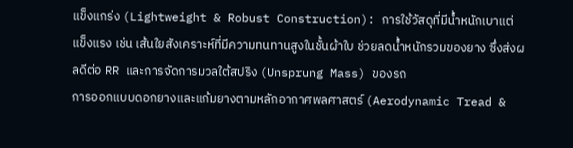แข็งแกร่ง (Lightweight & Robust Construction): การใช้วัสดุที่มีน้ำหนักเบาแต่แข็งแรง เช่น เส้นใยสังเคราะห์ที่มีความทนทานสูงในชั้นผ้าใบ ช่วยลดน้ำหนักรวมของยาง ซึ่งส่งผลดีต่อ RR และการจัดการมวลใต้สปริง (Unsprung Mass) ของรถ
การออกแบบดอกยางและแก้มยางตามหลักอากาศพลศาสตร์ (Aerodynamic Tread &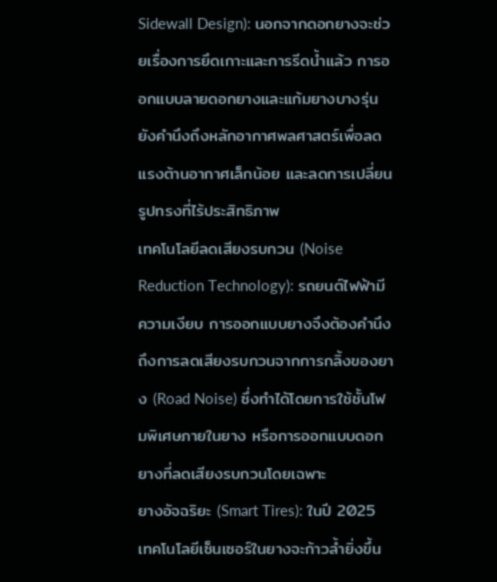Sidewall Design): นอกจากดอกยางจะช่วยเรื่องการยึดเกาะและการรีดน้ำแล้ว การออกแบบลายดอกยางและแก้มยางบางรุ่นยังคำนึงถึงหลักอากาศพลศาสตร์เพื่อลดแรงต้านอากาศเล็กน้อย และลดการเปลี่ยนรูปทรงที่ไร้ประสิทธิภาพ
เทคโนโลยีลดเสียงรบกวน (Noise Reduction Technology): รถยนต์ไฟฟ้ามีความเงียบ การออกแบบยางจึงต้องคำนึงถึงการลดเสียงรบกวนจากการกลิ้งของยาง (Road Noise) ซึ่งทำได้โดยการใช้ชั้นโฟมพิเศษภายในยาง หรือการออกแบบดอกยางที่ลดเสียงรบกวนโดยเฉพาะ
ยางอัจฉริยะ (Smart Tires): ในปี 2025 เทคโนโลยีเซ็นเซอร์ในยางจะก้าวล้ำยิ่งขึ้น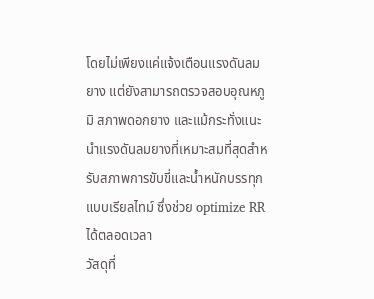โดยไม่เพียงแค่แจ้งเตือนแรงดันลมยาง แต่ยังสามารถตรวจสอบอุณหภูมิ สภาพดอกยาง และแม้กระทั่งแนะนำแรงดันลมยางที่เหมาะสมที่สุดสำหรับสภาพการขับขี่และน้ำหนักบรรทุกแบบเรียลไทม์ ซึ่งช่วย optimize RR ได้ตลอดเวลา
วัสดุที่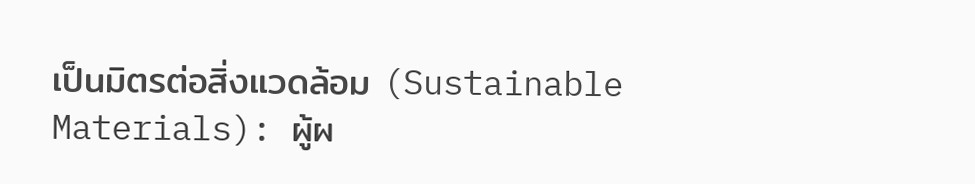เป็นมิตรต่อสิ่งแวดล้อม (Sustainable Materials): ผู้ผ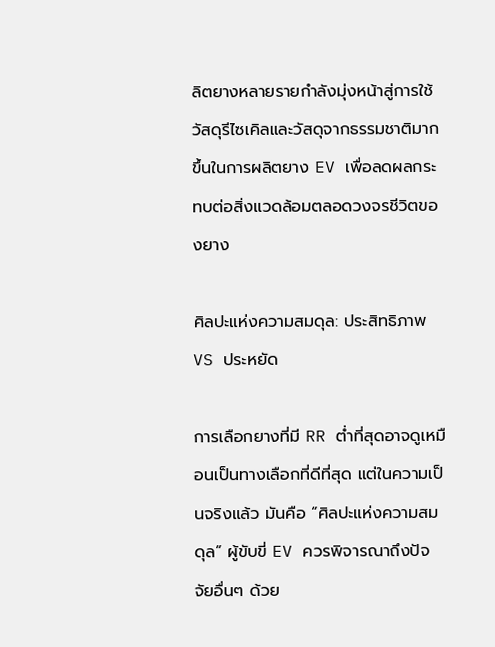ลิตยางหลายรายกำลังมุ่งหน้าสู่การใช้วัสดุรีไซเคิลและวัสดุจากธรรมชาติมากขึ้นในการผลิตยาง EV เพื่อลดผลกระทบต่อสิ่งแวดล้อมตลอดวงจรชีวิตของยาง

ศิลปะแห่งความสมดุล: ประสิทธิภาพ VS ประหยัด

การเลือกยางที่มี RR ต่ำที่สุดอาจดูเหมือนเป็นทางเลือกที่ดีที่สุด แต่ในความเป็นจริงแล้ว มันคือ “ศิลปะแห่งความสมดุล” ผู้ขับขี่ EV ควรพิจารณาถึงปัจจัยอื่นๆ ด้วย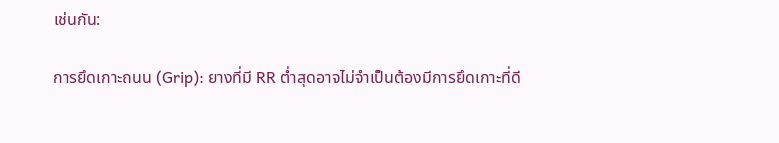เช่นกัน:

การยึดเกาะถนน (Grip): ยางที่มี RR ต่ำสุดอาจไม่จำเป็นต้องมีการยึดเกาะที่ดี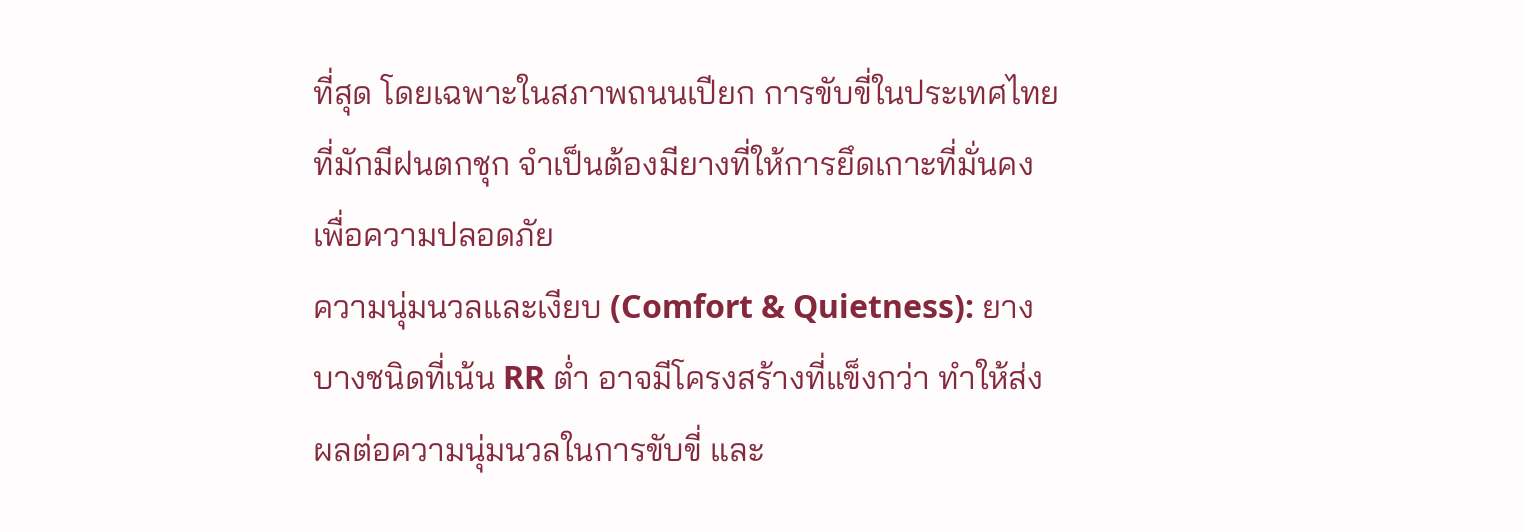ที่สุด โดยเฉพาะในสภาพถนนเปียก การขับขี่ในประเทศไทยที่มักมีฝนตกชุก จำเป็นต้องมียางที่ให้การยึดเกาะที่มั่นคงเพื่อความปลอดภัย
ความนุ่มนวลและเงียบ (Comfort & Quietness): ยางบางชนิดที่เน้น RR ต่ำ อาจมีโครงสร้างที่แข็งกว่า ทำให้ส่งผลต่อความนุ่มนวลในการขับขี่ และ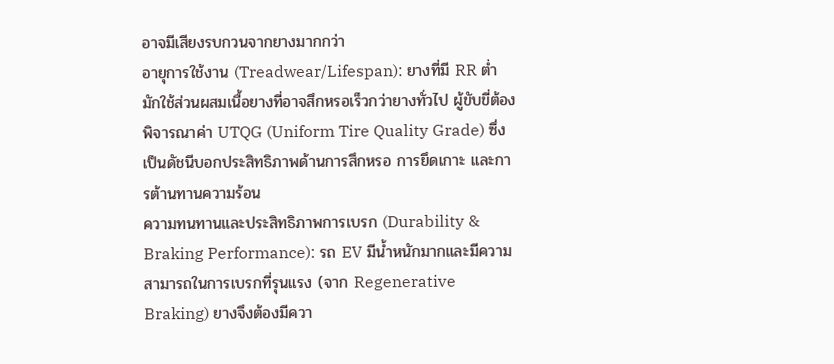อาจมีเสียงรบกวนจากยางมากกว่า
อายุการใช้งาน (Treadwear/Lifespan): ยางที่มี RR ต่ำ มักใช้ส่วนผสมเนื้อยางที่อาจสึกหรอเร็วกว่ายางทั่วไป ผู้ขับขี่ต้องพิจารณาค่า UTQG (Uniform Tire Quality Grade) ซึ่งเป็นดัชนีบอกประสิทธิภาพด้านการสึกหรอ การยึดเกาะ และการต้านทานความร้อน
ความทนทานและประสิทธิภาพการเบรก (Durability & Braking Performance): รถ EV มีน้ำหนักมากและมีความสามารถในการเบรกที่รุนแรง (จาก Regenerative Braking) ยางจึงต้องมีควา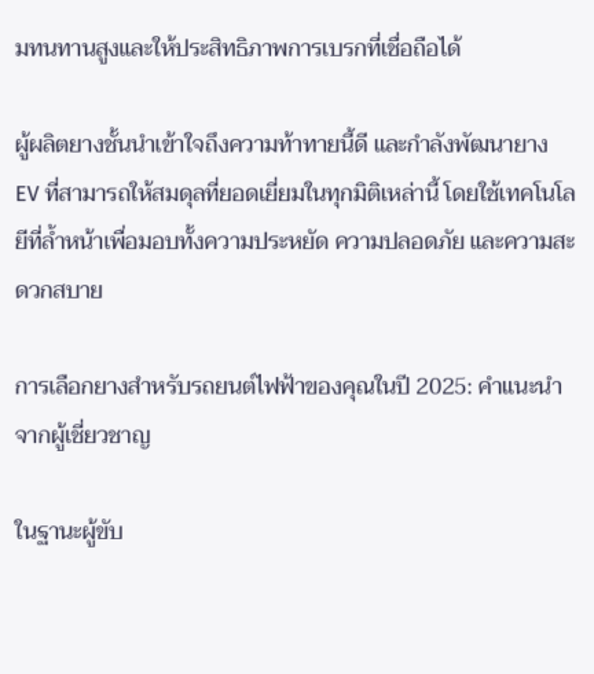มทนทานสูงและให้ประสิทธิภาพการเบรกที่เชื่อถือได้

ผู้ผลิตยางชั้นนำเข้าใจถึงความท้าทายนี้ดี และกำลังพัฒนายาง EV ที่สามารถให้สมดุลที่ยอดเยี่ยมในทุกมิติเหล่านี้ โดยใช้เทคโนโลยีที่ล้ำหน้าเพื่อมอบทั้งความประหยัด ความปลอดภัย และความสะดวกสบาย

การเลือกยางสำหรับรถยนต์ไฟฟ้าของคุณในปี 2025: คำแนะนำจากผู้เชี่ยวชาญ

ในฐานะผู้ขับ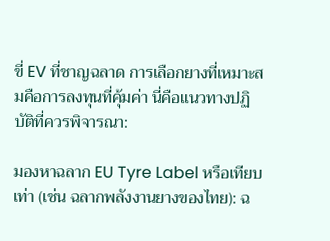ขี่ EV ที่ชาญฉลาด การเลือกยางที่เหมาะสมคือการลงทุนที่คุ้มค่า นี่คือแนวทางปฏิบัติที่ควรพิจารณา:

มองหาฉลาก EU Tyre Label หรือเทียบเท่า (เช่น ฉลากพลังงานยางของไทย): ฉ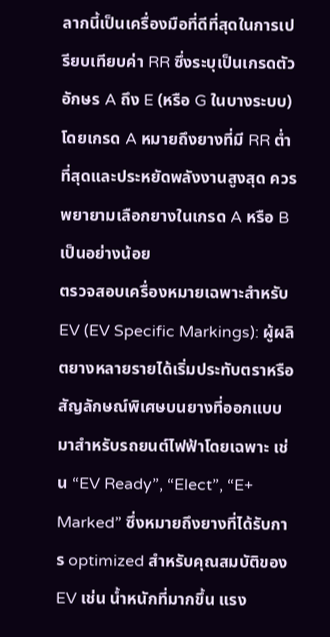ลากนี้เป็นเครื่องมือที่ดีที่สุดในการเปรียบเทียบค่า RR ซึ่งระบุเป็นเกรดตัวอักษร A ถึง E (หรือ G ในบางระบบ) โดยเกรด A หมายถึงยางที่มี RR ต่ำที่สุดและประหยัดพลังงานสูงสุด ควรพยายามเลือกยางในเกรด A หรือ B เป็นอย่างน้อย
ตรวจสอบเครื่องหมายเฉพาะสำหรับ EV (EV Specific Markings): ผู้ผลิตยางหลายรายได้เริ่มประทับตราหรือสัญลักษณ์พิเศษบนยางที่ออกแบบมาสำหรับรถยนต์ไฟฟ้าโดยเฉพาะ เช่น “EV Ready”, “Elect”, “E+ Marked” ซึ่งหมายถึงยางที่ได้รับการ optimized สำหรับคุณสมบัติของ EV เช่น น้ำหนักที่มากขึ้น แรง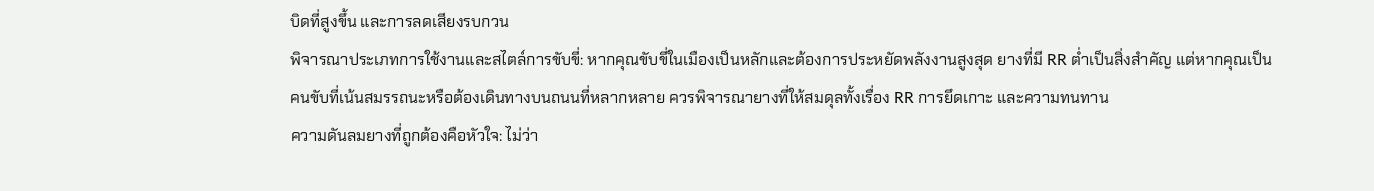บิดที่สูงขึ้น และการลดเสียงรบกวน
พิจารณาประเภทการใช้งานและสไตล์การขับขี่: หากคุณขับขี่ในเมืองเป็นหลักและต้องการประหยัดพลังงานสูงสุด ยางที่มี RR ต่ำเป็นสิ่งสำคัญ แต่หากคุณเป็นคนขับที่เน้นสมรรถนะหรือต้องเดินทางบนถนนที่หลากหลาย ควรพิจารณายางที่ให้สมดุลทั้งเรื่อง RR การยึดเกาะ และความทนทาน
ความดันลมยางที่ถูกต้องคือหัวใจ: ไม่ว่า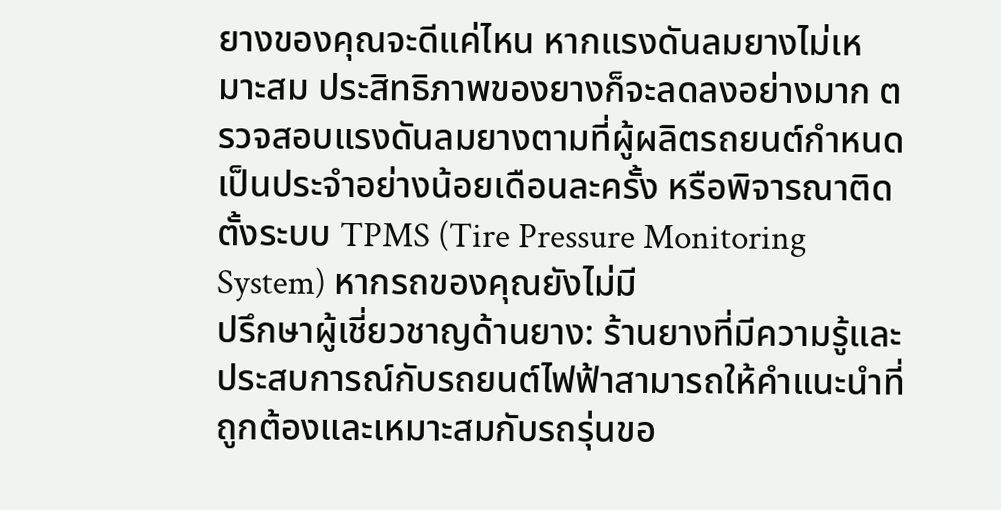ยางของคุณจะดีแค่ไหน หากแรงดันลมยางไม่เหมาะสม ประสิทธิภาพของยางก็จะลดลงอย่างมาก ตรวจสอบแรงดันลมยางตามที่ผู้ผลิตรถยนต์กำหนดเป็นประจำอย่างน้อยเดือนละครั้ง หรือพิจารณาติดตั้งระบบ TPMS (Tire Pressure Monitoring System) หากรถของคุณยังไม่มี
ปรึกษาผู้เชี่ยวชาญด้านยาง: ร้านยางที่มีความรู้และประสบการณ์กับรถยนต์ไฟฟ้าสามารถให้คำแนะนำที่ถูกต้องและเหมาะสมกับรถรุ่นขอ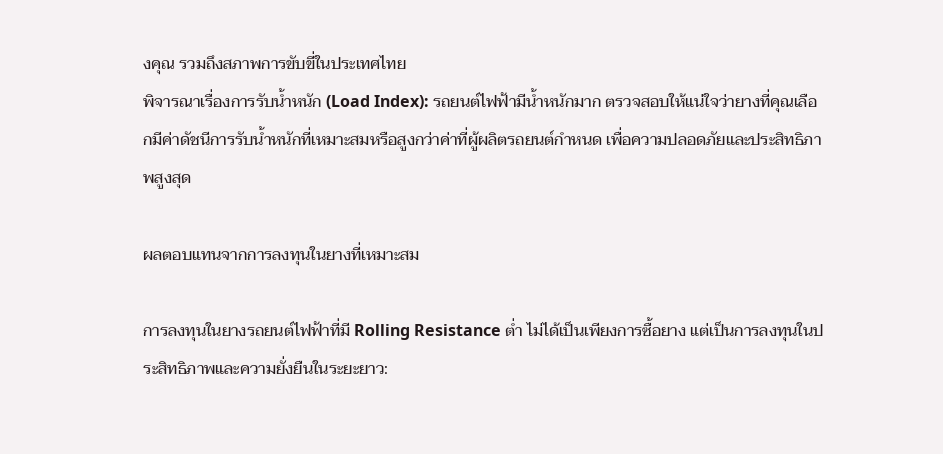งคุณ รวมถึงสภาพการขับขี่ในประเทศไทย
พิจารณาเรื่องการรับน้ำหนัก (Load Index): รถยนต์ไฟฟ้ามีน้ำหนักมาก ตรวจสอบให้แน่ใจว่ายางที่คุณเลือกมีค่าดัชนีการรับน้ำหนักที่เหมาะสมหรือสูงกว่าค่าที่ผู้ผลิตรถยนต์กำหนด เพื่อความปลอดภัยและประสิทธิภาพสูงสุด

ผลตอบแทนจากการลงทุนในยางที่เหมาะสม

การลงทุนในยางรถยนต์ไฟฟ้าที่มี Rolling Resistance ต่ำ ไม่ได้เป็นเพียงการซื้อยาง แต่เป็นการลงทุนในประสิทธิภาพและความยั่งยืนในระยะยาว: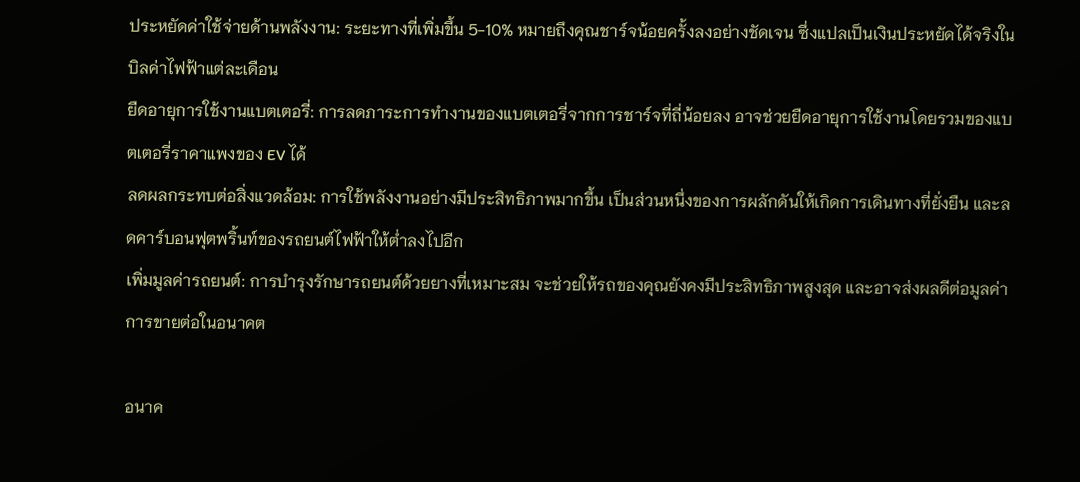ประหยัดค่าใช้จ่ายด้านพลังงาน: ระยะทางที่เพิ่มขึ้น 5-10% หมายถึงคุณชาร์จน้อยครั้งลงอย่างชัดเจน ซึ่งแปลเป็นเงินประหยัดได้จริงในบิลค่าไฟฟ้าแต่ละเดือน
ยืดอายุการใช้งานแบตเตอรี่: การลดภาระการทำงานของแบตเตอรี่จากการชาร์จที่ถี่น้อยลง อาจช่วยยืดอายุการใช้งานโดยรวมของแบตเตอรี่ราคาแพงของ EV ได้
ลดผลกระทบต่อสิ่งแวดล้อม: การใช้พลังงานอย่างมีประสิทธิภาพมากขึ้น เป็นส่วนหนึ่งของการผลักดันให้เกิดการเดินทางที่ยั่งยืน และลดคาร์บอนฟุตพริ้นท์ของรถยนต์ไฟฟ้าให้ต่ำลงไปอีก
เพิ่มมูลค่ารถยนต์: การบำรุงรักษารถยนต์ด้วยยางที่เหมาะสม จะช่วยให้รถของคุณยังคงมีประสิทธิภาพสูงสุด และอาจส่งผลดีต่อมูลค่าการขายต่อในอนาคต

อนาค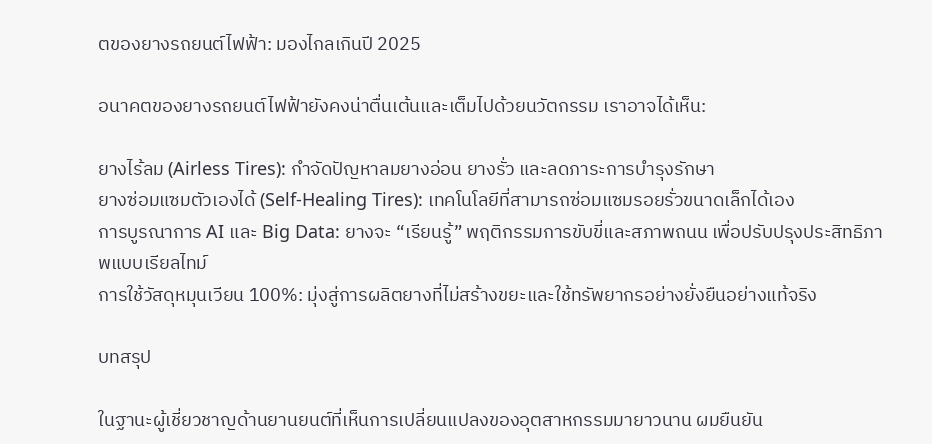ตของยางรถยนต์ไฟฟ้า: มองไกลเกินปี 2025

อนาคตของยางรถยนต์ไฟฟ้ายังคงน่าตื่นเต้นและเต็มไปด้วยนวัตกรรม เราอาจได้เห็น:

ยางไร้ลม (Airless Tires): กำจัดปัญหาลมยางอ่อน ยางรั่ว และลดภาระการบำรุงรักษา
ยางซ่อมแซมตัวเองได้ (Self-Healing Tires): เทคโนโลยีที่สามารถซ่อมแซมรอยรั่วขนาดเล็กได้เอง
การบูรณาการ AI และ Big Data: ยางจะ “เรียนรู้” พฤติกรรมการขับขี่และสภาพถนน เพื่อปรับปรุงประสิทธิภาพแบบเรียลไทม์
การใช้วัสดุหมุนเวียน 100%: มุ่งสู่การผลิตยางที่ไม่สร้างขยะและใช้ทรัพยากรอย่างยั่งยืนอย่างแท้จริง

บทสรุป

ในฐานะผู้เชี่ยวชาญด้านยานยนต์ที่เห็นการเปลี่ยนแปลงของอุตสาหกรรมมายาวนาน ผมยืนยัน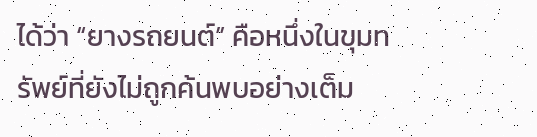ได้ว่า “ยางรถยนต์” คือหนึ่งในขุมทรัพย์ที่ยังไม่ถูกค้นพบอย่างเต็ม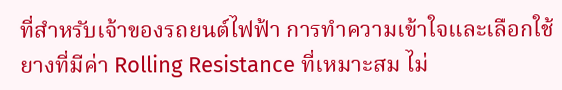ที่สำหรับเจ้าของรถยนต์ไฟฟ้า การทำความเข้าใจและเลือกใช้ยางที่มีค่า Rolling Resistance ที่เหมาะสม ไม่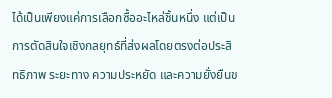ได้เป็นเพียงแค่การเลือกซื้ออะไหล่ชิ้นหนึ่ง แต่เป็นการตัดสินใจเชิงกลยุทธ์ที่ส่งผลโดยตรงต่อประสิทธิภาพ ระยะทาง ความประหยัด และความยั่งยืนข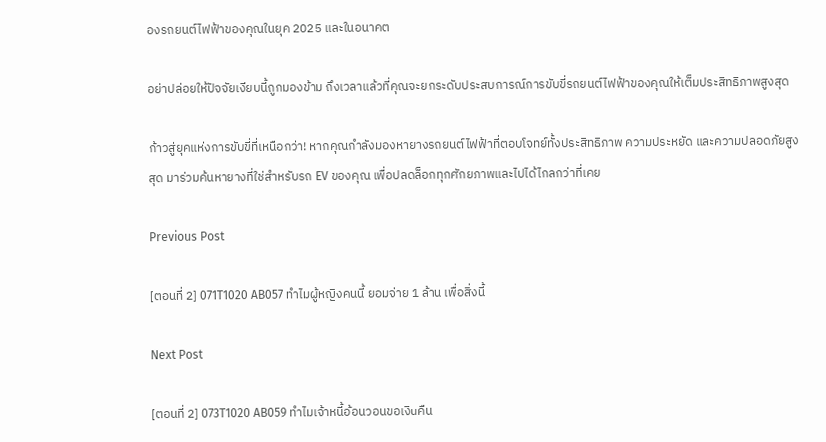องรถยนต์ไฟฟ้าของคุณในยุค 2025 และในอนาคต

อย่าปล่อยให้ปัจจัยเงียบนี้ถูกมองข้าม ถึงเวลาแล้วที่คุณจะยกระดับประสบการณ์การขับขี่รถยนต์ไฟฟ้าของคุณให้เต็มประสิทธิภาพสูงสุด

ก้าวสู่ยุคแห่งการขับขี่ที่เหนือกว่า! หากคุณกำลังมองหายางรถยนต์ไฟฟ้าที่ตอบโจทย์ทั้งประสิทธิภาพ ความประหยัด และความปลอดภัยสูงสุด มาร่วมค้นหายางที่ใช่สำหรับรถ EV ของคุณ เพื่อปลดล็อกทุกศักยภาพและไปได้ไกลกว่าที่เคย

Previous Post

[ตอนที่ 2] 071T1020 AB057 ทำไมผู้หญิงคนนี้ ยอมจ่าย 1 ล้าน เพื่อสิ่งนี้

Next Post

[ตอนที่ 2] 073T1020 AB059 ทำไมเจ้าหนี้อ้อนวอนขอเงิuคืน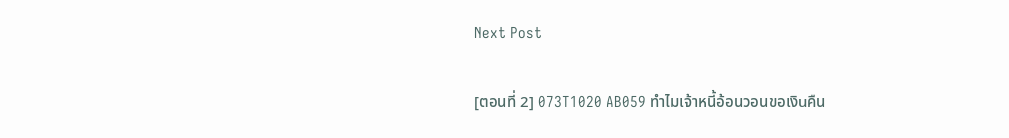Next Post

[ตอนที่ 2] 073T1020 AB059 ทำไมเจ้าหนี้อ้อนวอนขอเงิuคืน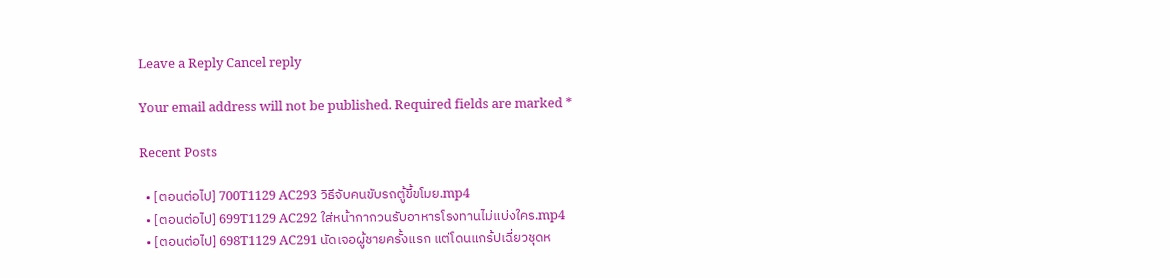Leave a Reply Cancel reply

Your email address will not be published. Required fields are marked *

Recent Posts

  • [ตอนต่อไป] 700T1129 AC293 วิธีจับคนขับรถตู้ขี้ขโมย.mp4
  • [ตอนต่อไป] 699T1129 AC292 ใส่หน้ากากวนรับอาหารโรงทานไม่แบ่งใคร.mp4
  • [ตอนต่อไป] 698T1129 AC291 นัดเจอผู้ชายครั้งแรก แต่โดนแกร้ปเฉี่ยวชุดห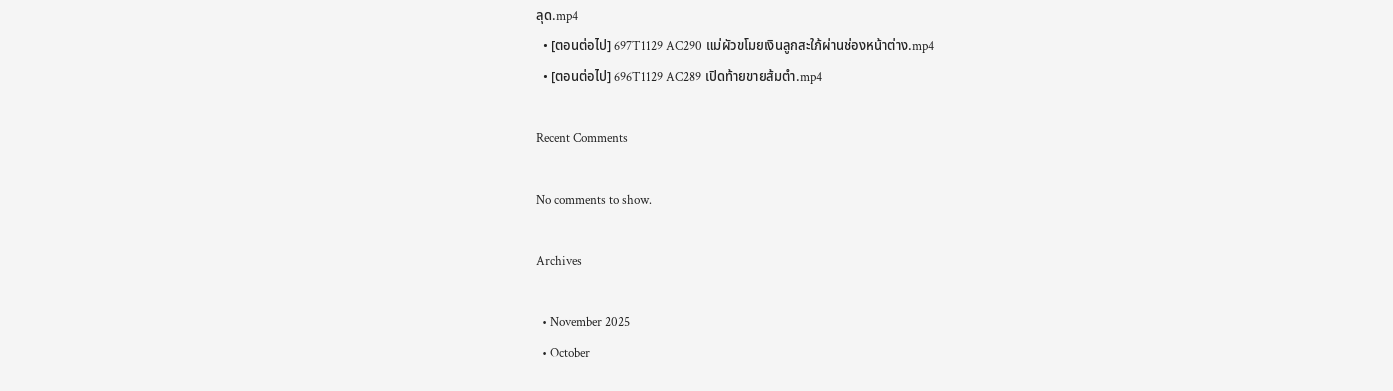ลุด.mp4
  • [ตอนต่อไป] 697T1129 AC290 แม่ผัวขโมยเงินลูกสะใภ้ผ่านช่องหน้าต่าง.mp4
  • [ตอนต่อไป] 696T1129 AC289 เปิดท้ายขายส้มตำ.mp4

Recent Comments

No comments to show.

Archives

  • November 2025
  • October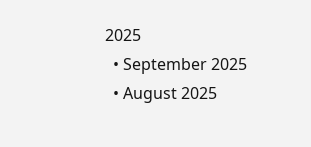2025
  • September 2025
  • August 2025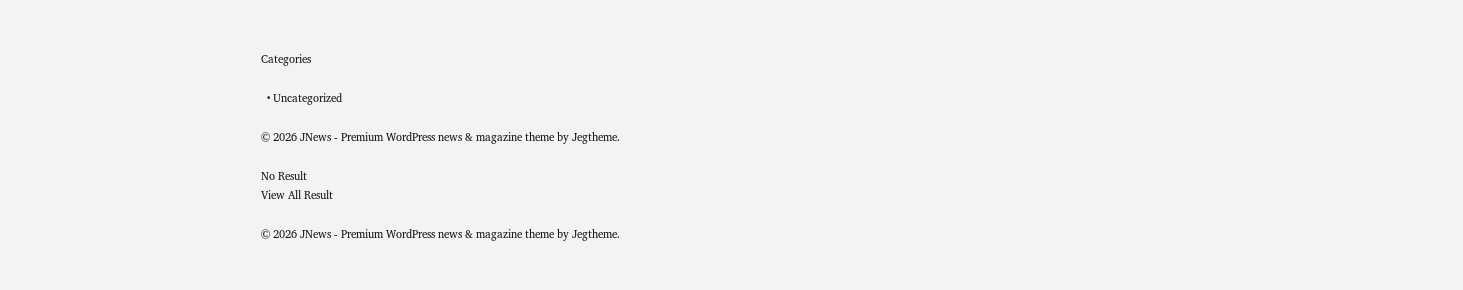Categories

  • Uncategorized

© 2026 JNews - Premium WordPress news & magazine theme by Jegtheme.

No Result
View All Result

© 2026 JNews - Premium WordPress news & magazine theme by Jegtheme.